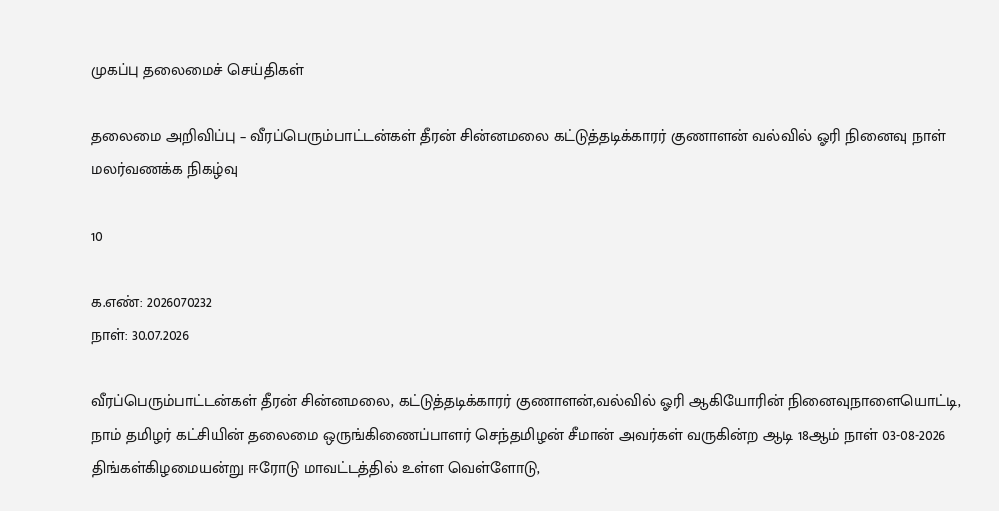முகப்பு தலைமைச் செய்திகள்

தலைமை அறிவிப்பு – வீரப்பெரும்பாட்டன்கள் தீரன் சின்னமலை கட்டுத்தடிக்காரர் குணாளன் வல்வில் ஓரி நினைவு நாள் மலர்வணக்க நிகழ்வு

10

க.எண்: 2026070232
நாள்: 30.07.2026

வீரப்பெரும்பாட்டன்கள் தீரன் சின்னமலை, கட்டுத்தடிக்காரர் குணாளன்,வல்வில் ஓரி ஆகியோரின் நினைவுநாளையொட்டி, நாம் தமிழர் கட்சியின் தலைமை ஒருங்கிணைப்பாளர் செந்தமிழன் சீமான் அவர்கள் வருகின்ற ஆடி 18ஆம் நாள் 03-08-2026 திங்கள்கிழமையன்று ஈரோடு மாவட்டத்தில் உள்ள வெள்ளோடு,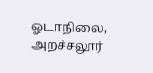ஓடாநிலை, அறச்சலூர்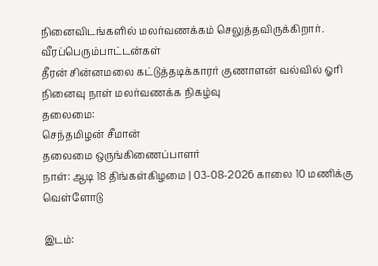நினைவிடங்களில் மலர்வணக்கம் செலுத்தவிருக்கிறார்.
வீரப்பெரும்பாட்டன்கள்
தீரன் சின்னமலை கட்டுத்தடிக்காரர் குணாளன் வல்வில் ஓரி
நினைவு நாள் மலர்வணக்க நிகழ்வு
தலைமை:
செந்தமிழன் சீமான்
தலைமை ஒருங்கிணைப்பாளர்
நாள்: ஆடி 18 திங்கள்கிழமை | 03-08-2026 காலை 10 மணிக்கு
வெள்ளோடு

இடம்: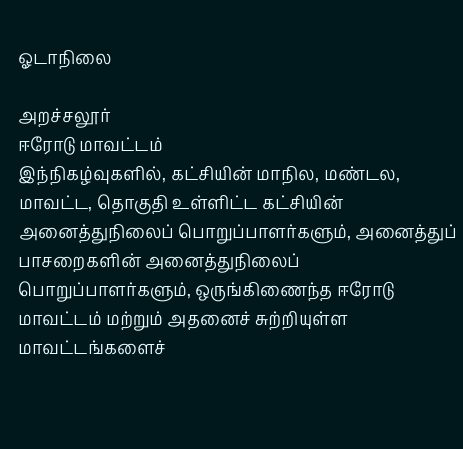ஓடாநிலை

அறச்சலூர்
ஈரோடு மாவட்டம்
இந்நிகழ்வுகளில், கட்சியின் மாநில, மண்டல, மாவட்ட, தொகுதி உள்ளிட்ட கட்சியின் அனைத்துநிலைப் பொறுப்பாளர்களும், அனைத்துப் பாசறைகளின் அனைத்துநிலைப் பொறுப்பாளர்களும், ஒருங்கிணைந்த ஈரோடு மாவட்டம் மற்றும் அதனைச் சுற்றியுள்ள மாவட்டங்களைச்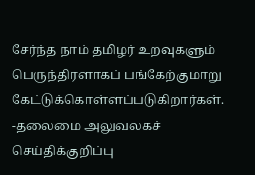சேர்ந்த நாம் தமிழர் உறவுகளும் பெருந்திரளாகப் பங்கேற்குமாறு
கேட்டுக்கொள்ளப்படுகிறார்கள்.
-தலைமை அலுவலகச் செய்திக்குறிப்பு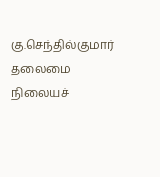கு.செந்தில்குமார்
தலைமை நிலையச்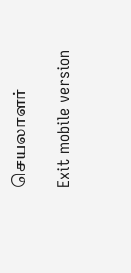செயலாளர்

Exit mobile version